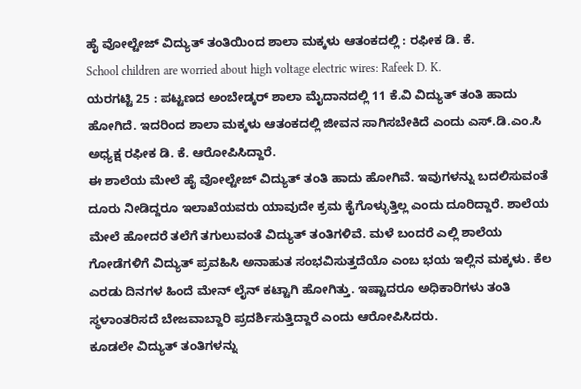ಹೈ ವೋಲ್ಟೇಜ್ ವಿದ್ಯುತ್ ತಂತಿಯಿಂದ ಶಾಲಾ ಮಕ್ಕಳು ಆತಂಕದಲ್ಲಿ : ರಫೀಕ ಡಿ. ಕೆ.
School children are worried about high voltage electric wires: Rafeek D. K.
ಯರಗಟ್ಟಿ 25 : ಪಟ್ಟಣದ ಅಂಬೇಡ್ಕರ್ ಶಾಲಾ ಮೈದಾನದಲ್ಲಿ 11 ಕೆ.ವಿ ವಿದ್ಯುತ್ ತಂತಿ ಹಾದು ಹೋಗಿದೆ. ಇದರಿಂದ ಶಾಲಾ ಮಕ್ಕಳು ಆತಂಕದಲ್ಲಿ ಜೀವನ ಸಾಗಿಸಬೇಕಿದೆ ಎಂದು ಎಸ್.ಡಿ.ಎಂ.ಸಿ ಅಧ್ಯಕ್ಷ ರಫೀಕ ಡಿ. ಕೆ. ಆರೋಪಿಸಿದ್ದಾರೆ.
ಈ ಶಾಲೆಯ ಮೇಲೆ ಹೈ ವೋಲ್ಟೇಜ್ ವಿದ್ಯುತ್ ತಂತಿ ಹಾದು ಹೋಗಿವೆ. ಇವುಗಳನ್ನು ಬದಲಿಸುವಂತೆ ದೂರು ನೀಡಿದ್ದರೂ ಇಲಾಖೆಯವರು ಯಾವುದೇ ಕ್ರಮ ಕೈಗೊಳ್ಳುತ್ತಿಲ್ಲ ಎಂದು ದೂರಿದ್ದಾರೆ. ಶಾಲೆಯ ಮೇಲೆ ಹೋದರೆ ತಲೆಗೆ ತಗುಲುವಂತೆ ವಿದ್ಯುತ್ ತಂತಿಗಳಿವೆ. ಮಳೆ ಬಂದರೆ ಎಲ್ಲಿ ಶಾಲೆಯ ಗೋಡೆಗಳಿಗೆ ವಿದ್ಯುತ್ ಪ್ರವಹಿಸಿ ಅನಾಹುತ ಸಂಭವಿಸುತ್ತದೆಯೊ ಎಂಬ ಭಯ ಇಲ್ಲಿನ ಮಕ್ಕಳು. ಕೆಲ ಎರಡು ದಿನಗಳ ಹಿಂದೆ ಮೇನ್ ಲೈನ್ ಕಟ್ಟಾಗಿ ಹೋಗಿತ್ತು. ಇಷ್ಟಾದರೂ ಅಧಿಕಾರಿಗಳು ತಂತಿ ಸ್ಥಳಾಂತರಿಸದೆ ಬೇಜವಾಬ್ದಾರಿ ಪ್ರದರ್ಶಿಸುತ್ತಿದ್ದಾರೆ ಎಂದು ಆರೋಪಿಸಿದರು.
ಕೂಡಲೇ ವಿದ್ಯುತ್ ತಂತಿಗಳನ್ನು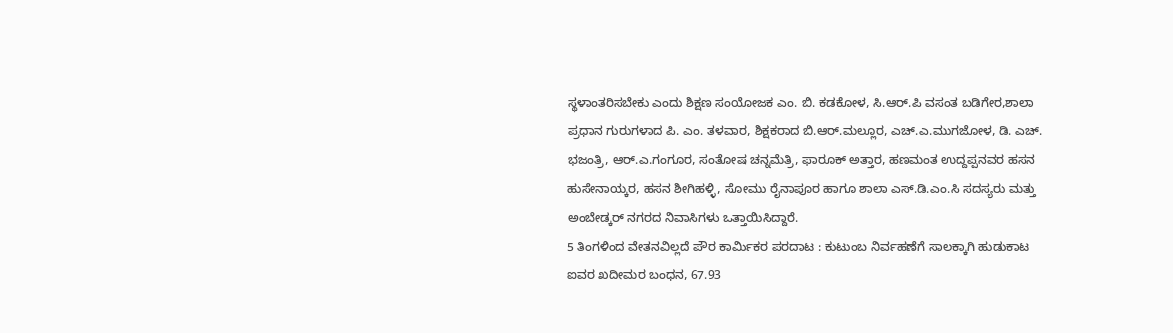ಸ್ಥಳಾಂತರಿಸಬೇಕು ಎಂದು ಶಿಕ್ಷಣ ಸಂಯೋಜಕ ಎಂ. ಬಿ. ಕಡಕೋಳ, ಸಿ.ಆರ್.ಪಿ ವಸಂತ ಬಡಿಗೇರ,ಶಾಲಾ ಪ್ರಧಾನ ಗುರುಗಳಾದ ಪಿ. ಎಂ. ತಳವಾರ, ಶಿಕ್ಷಕರಾದ ಬಿ.ಆರ್.ಮಲ್ಲೂರ, ಎಚ್.ಎ.ಮುಗಜೋಳ, ಡಿ. ಎಚ್. ಭಜಂತ್ರಿ, ಆರ್.ಎ.ಗಂಗೂರ, ಸಂತೋಷ ಚನ್ನಮೆತ್ರಿ, ಫಾರೂಕ್ ಅತ್ತಾರ, ಹಣಮಂತ ಉದ್ದಪ್ಪನವರ ಹಸನ ಹುಸೇನಾಯ್ಕರ, ಹಸನ ಶೀಗಿಹಳ್ಳಿ, ಸೋಮು ರೈನಾಪೂರ ಹಾಗೂ ಶಾಲಾ ಎಸ್.ಡಿ.ಎಂ.ಸಿ ಸದಸ್ಯರು ಮತ್ತು ಅಂಬೇಡ್ಕರ್ ನಗರದ ನಿವಾಸಿಗಳು ಒತ್ತಾಯಿಸಿದ್ದಾರೆ.
5 ತಿಂಗಳಿಂದ ವೇತನವಿಲ್ಲದೆ ಪೌರ ಕಾರ್ಮಿಕರ ಪರದಾಟ : ಕುಟುಂಬ ನಿರ್ವಹಣೆಗೆ ಸಾಲಕ್ಕಾಗಿ ಹುಡುಕಾಟ
ಐವರ ಖದೀಮರ ಬಂಧನ, 67.93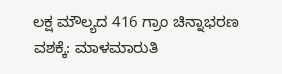ಲಕ್ಷ ಮೌಲ್ಯದ 416 ಗ್ರಾಂ ಚಿನ್ನಾಭರಣ ವಶಕ್ಕೆ: ಮಾಳಮಾರುತಿ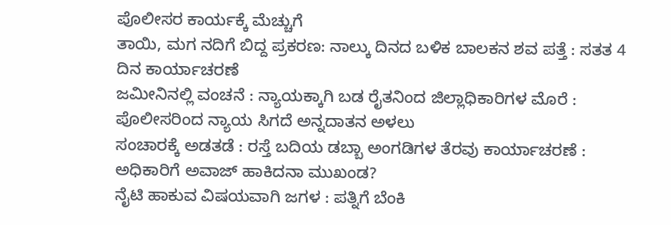ಪೊಲೀಸರ ಕಾರ್ಯಕ್ಕೆ ಮೆಚ್ಚುಗೆ
ತಾಯಿ, ಮಗ ನದಿಗೆ ಬಿದ್ದ ಪ್ರಕರಣ: ನಾಲ್ಕು ದಿನದ ಬಳಿಕ ಬಾಲಕನ ಶವ ಪತ್ತೆ : ಸತತ 4 ದಿನ ಕಾರ್ಯಾಚರಣೆ
ಜಮೀನಿನಲ್ಲಿ ವಂಚನೆ : ನ್ಯಾಯಕ್ಕಾಗಿ ಬಡ ರೈತನಿಂದ ಜಿಲ್ಲಾಧಿಕಾರಿಗಳ ಮೊರೆ : ಪೊಲೀಸರಿಂದ ನ್ಯಾಯ ಸಿಗದೆ ಅನ್ನದಾತನ ಅಳಲು
ಸಂಚಾರಕ್ಕೆ ಅಡತಡೆ : ರಸ್ತೆ ಬದಿಯ ಡಬ್ಬಾ ಅಂಗಡಿಗಳ ತೆರವು ಕಾರ್ಯಾಚರಣೆ : ಅಧಿಕಾರಿಗೆ ಅವಾಜ್ ಹಾಕಿದನಾ ಮುಖಂಡ?
ನೈಟಿ ಹಾಕುವ ವಿಷಯವಾಗಿ ಜಗಳ : ಪತ್ನಿಗೆ ಬೆಂಕಿ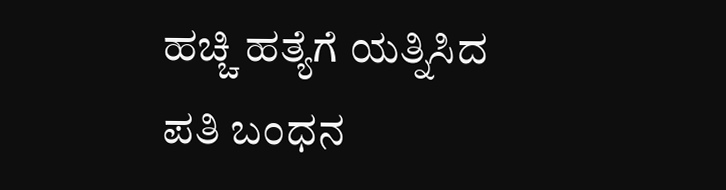ಹಚ್ಚಿ ಹತ್ಯೆಗೆ ಯತ್ನಿಸಿದ ಪತಿ ಬಂಧನ